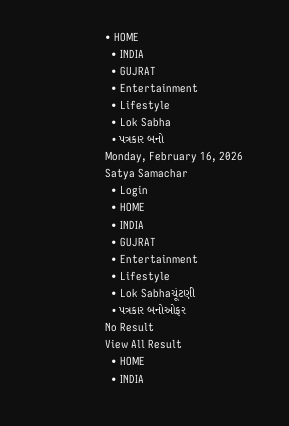• HOME
  • INDIA
  • GUJRAT
  • Entertainment
  • Lifestyle
  • Lok Sabha
  • પત્રકાર બનો
Monday, February 16, 2026
Satya Samachar
  • Login
  • HOME
  • INDIA
  • GUJRAT
  • Entertainment
  • Lifestyle
  • Lok Sabhaચૂંટણી
  • પત્રકાર બનોઓફર
No Result
View All Result
  • HOME
  • INDIA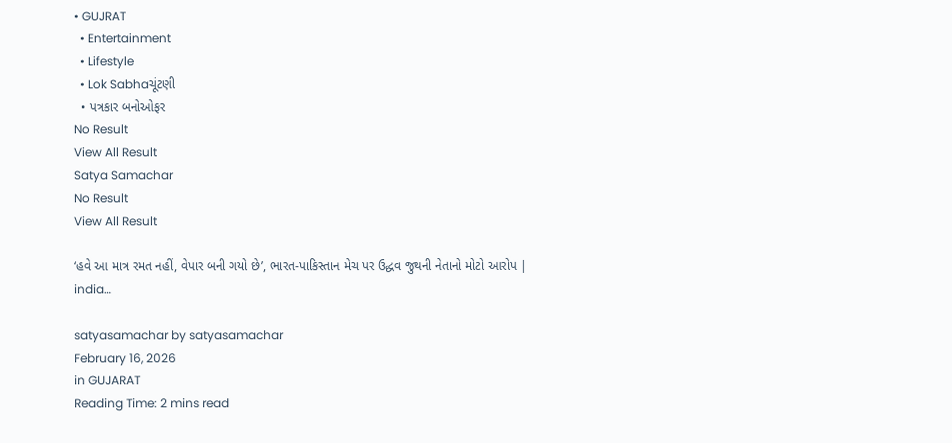• GUJRAT
  • Entertainment
  • Lifestyle
  • Lok Sabhaચૂંટણી
  • પત્રકાર બનોઓફર
No Result
View All Result
Satya Samachar
No Result
View All Result

‘હવે આ માત્ર રમત નહીં, વેપાર બની ગયો છે’, ભારત-પાકિસ્તાન મેચ પર ઉદ્ધવ જુથની નેતાનો મોટો આરોપ | india…

satyasamachar by satyasamachar
February 16, 2026
in GUJARAT
Reading Time: 2 mins read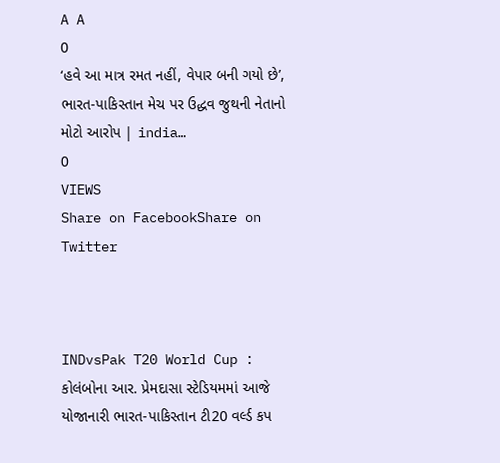A A
0
‘હવે આ માત્ર રમત નહીં, વેપાર બની ગયો છે’, ભારત-પાકિસ્તાન મેચ પર ઉદ્ધવ જુથની નેતાનો મોટો આરોપ | india…
0
VIEWS
Share on FacebookShare on Twitter



INDvsPak T20 World Cup : કોલંબોના આર. પ્રેમદાસા સ્ટેડિયમમાં આજે યોજાનારી ભારત-પાકિસ્તાન ટી20 વર્લ્ડ કપ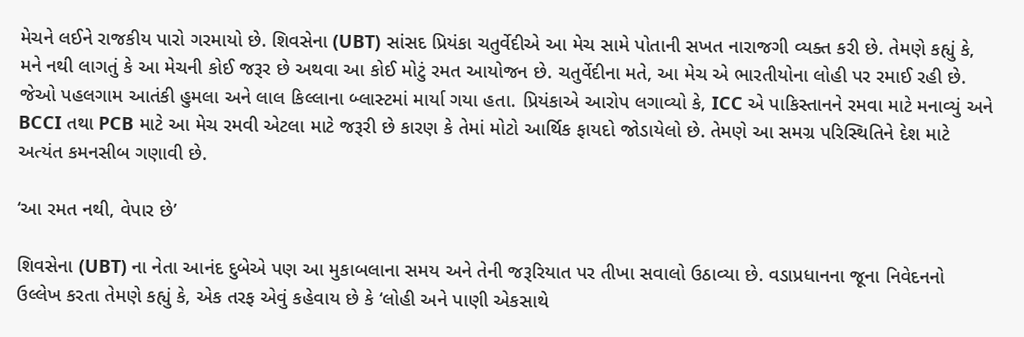મેચને લઈને રાજકીય પારો ગરમાયો છે. શિવસેના (UBT) સાંસદ પ્રિયંકા ચતુર્વેદીએ આ મેચ સામે પોતાની સખત નારાજગી વ્યક્ત કરી છે. તેમણે કહ્યું કે, મને નથી લાગતું કે આ મેચની કોઈ જરૂર છે અથવા આ કોઈ મોટું રમત આયોજન છે. ચતુર્વેદીના મતે, આ મેચ એ ભારતીયોના લોહી પર રમાઈ રહી છે. જેઓ પહલગામ આતંકી હુમલા અને લાલ કિલ્લાના બ્લાસ્ટમાં માર્યા ગયા હતા. પ્રિયંકાએ આરોપ લગાવ્યો કે, ICC એ પાકિસ્તાનને રમવા માટે મનાવ્યું અને BCCI તથા PCB માટે આ મેચ રમવી એટલા માટે જરૂરી છે કારણ કે તેમાં મોટો આર્થિક ફાયદો જોડાયેલો છે. તેમણે આ સમગ્ર પરિસ્થિતિને દેશ માટે અત્યંત કમનસીબ ગણાવી છે.

‘આ રમત નથી, વેપાર છે’

શિવસેના (UBT) ના નેતા આનંદ દુબેએ પણ આ મુકાબલાના સમય અને તેની જરૂરિયાત પર તીખા સવાલો ઉઠાવ્યા છે. વડાપ્રધાનના જૂના નિવેદનનો ઉલ્લેખ કરતા તેમણે કહ્યું કે, એક તરફ એવું કહેવાય છે કે ‘લોહી અને પાણી એકસાથે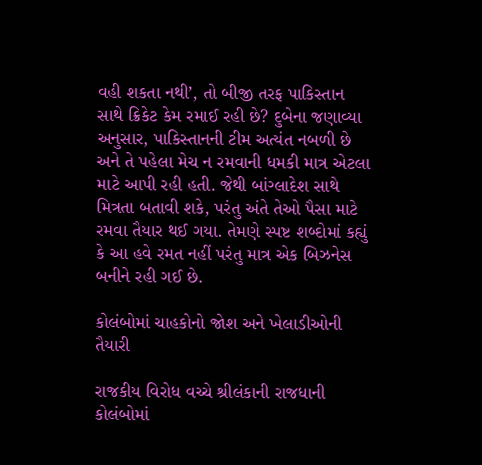વહી શકતા નથી’, તો બીજી તરફ પાકિસ્તાન સાથે ક્રિકેટ કેમ રમાઈ રહી છે? દુબેના જણાવ્યા અનુસાર, પાકિસ્તાનની ટીમ અત્યંત નબળી છે અને તે પહેલા મેચ ન રમવાની ધમકી માત્ર એટલા માટે આપી રહી હતી. જેથી બાંગ્લાદેશ સાથે મિત્રતા બતાવી શકે, પરંતુ અંતે તેઓ પૈસા માટે રમવા તૈયાર થઈ ગયા. તેમણે સ્પષ્ટ શબ્દોમાં કહ્યું કે આ હવે રમત નહીં પરંતુ માત્ર એક બિઝનેસ બનીને રહી ગઈ છે.

કોલંબોમાં ચાહકોનો જોશ અને ખેલાડીઓની તૈયારી

રાજકીય વિરોધ વચ્ચે શ્રીલંકાની રાજધાની કોલંબોમાં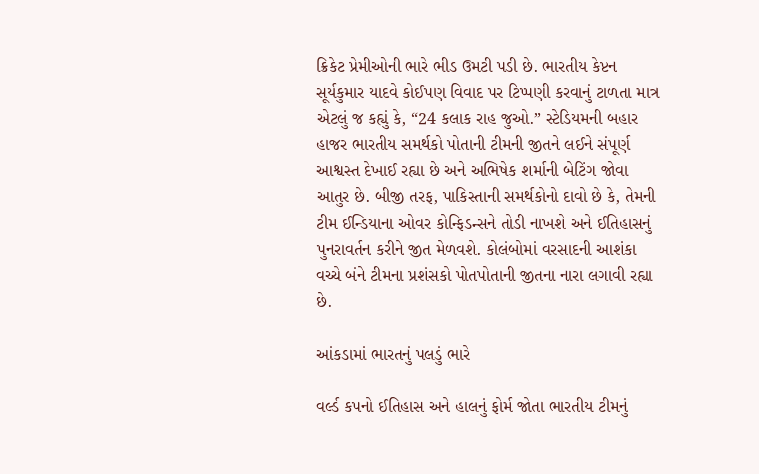ક્રિકેટ પ્રેમીઓની ભારે ભીડ ઉમટી પડી છે. ભારતીય કેપ્ટન સૂર્યકુમાર યાદવે કોઈપણ વિવાદ પર ટિપ્પણી કરવાનું ટાળતા માત્ર એટલું જ કહ્યું કે, “24 કલાક રાહ જુઓ.” સ્ટેડિયમની બહાર હાજર ભારતીય સમર્થકો પોતાની ટીમની જીતને લઈને સંપૂર્ણ આશ્વસ્ત દેખાઈ રહ્યા છે અને અભિષેક શર્માની બેટિંગ જોવા આતુર છે. બીજી તરફ, પાકિસ્તાની સમર્થકોનો દાવો છે કે, તેમની ટીમ ઈન્ડિયાના ઓવર કોન્ફિડન્સને તોડી નાખશે અને ઈતિહાસનું પુનરાવર્તન કરીને જીત મેળવશે. કોલંબોમાં વરસાદની આશંકા વચ્ચે બંને ટીમના પ્રશંસકો પોતપોતાની જીતના નારા લગાવી રહ્યા છે.

આંકડામાં ભારતનું પલડું ભારે

વર્લ્ડ કપનો ઈતિહાસ અને હાલનું ફોર્મ જોતા ભારતીય ટીમનું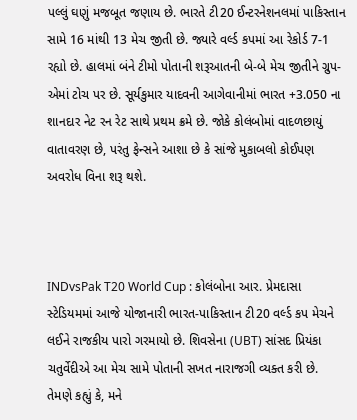પલ્લું ઘણું મજબૂત જણાય છે. ભારતે ટી20 ઈન્ટરનેશનલમાં પાકિસ્તાન સામે 16 માંથી 13 મેચ જીતી છે. જ્યારે વર્લ્ડ કપમાં આ રેકોર્ડ 7-1 રહ્યો છે. હાલમાં બંને ટીમો પોતાની શરૂઆતની બે-બે મેચ જીતીને ગ્રુપ-એમાં ટોચ પર છે. સૂર્યકુમાર યાદવની આગેવાનીમાં ભારત +3.050 ના શાનદાર નેટ રન રેટ સાથે પ્રથમ ક્રમે છે. જોકે કોલંબોમાં વાદળછાયું વાતાવરણ છે, પરંતુ ફેન્સને આશા છે કે સાંજે મુકાબલો કોઈપણ અવરોધ વિના શરૂ થશે.



INDvsPak T20 World Cup : કોલંબોના આર. પ્રેમદાસા સ્ટેડિયમમાં આજે યોજાનારી ભારત-પાકિસ્તાન ટી20 વર્લ્ડ કપ મેચને લઈને રાજકીય પારો ગરમાયો છે. શિવસેના (UBT) સાંસદ પ્રિયંકા ચતુર્વેદીએ આ મેચ સામે પોતાની સખત નારાજગી વ્યક્ત કરી છે. તેમણે કહ્યું કે, મને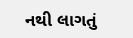નથી લાગતું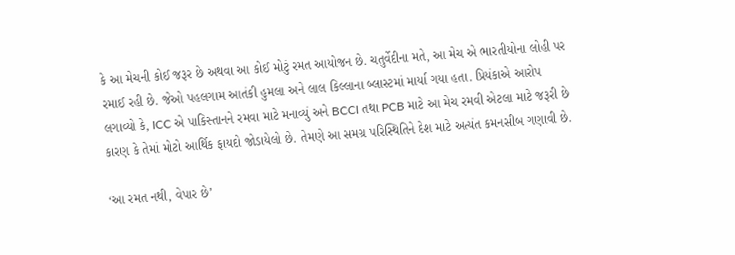કે આ મેચની કોઈ જરૂર છે અથવા આ કોઈ મોટું રમત આયોજન છે. ચતુર્વેદીના મતે, આ મેચ એ ભારતીયોના લોહી પર રમાઈ રહી છે. જેઓ પહલગામ આતંકી હુમલા અને લાલ કિલ્લાના બ્લાસ્ટમાં માર્યા ગયા હતા. પ્રિયંકાએ આરોપ લગાવ્યો કે, ICC એ પાકિસ્તાનને રમવા માટે મનાવ્યું અને BCCI તથા PCB માટે આ મેચ રમવી એટલા માટે જરૂરી છે કારણ કે તેમાં મોટો આર્થિક ફાયદો જોડાયેલો છે. તેમણે આ સમગ્ર પરિસ્થિતિને દેશ માટે અત્યંત કમનસીબ ગણાવી છે.

‘આ રમત નથી, વેપાર છે’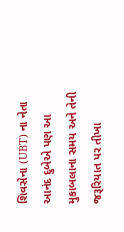શિવસેના (UBT) ના નેતા આનંદ દુબેએ પણ આ મુકાબલાના સમય અને તેની જરૂરિયાત પર તીખા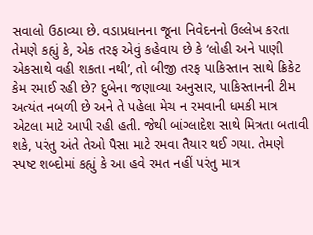સવાલો ઉઠાવ્યા છે. વડાપ્રધાનના જૂના નિવેદનનો ઉલ્લેખ કરતા તેમણે કહ્યું કે, એક તરફ એવું કહેવાય છે કે ‘લોહી અને પાણી એકસાથે વહી શકતા નથી’, તો બીજી તરફ પાકિસ્તાન સાથે ક્રિકેટ કેમ રમાઈ રહી છે? દુબેના જણાવ્યા અનુસાર, પાકિસ્તાનની ટીમ અત્યંત નબળી છે અને તે પહેલા મેચ ન રમવાની ધમકી માત્ર એટલા માટે આપી રહી હતી. જેથી બાંગ્લાદેશ સાથે મિત્રતા બતાવી શકે, પરંતુ અંતે તેઓ પૈસા માટે રમવા તૈયાર થઈ ગયા. તેમણે સ્પષ્ટ શબ્દોમાં કહ્યું કે આ હવે રમત નહીં પરંતુ માત્ર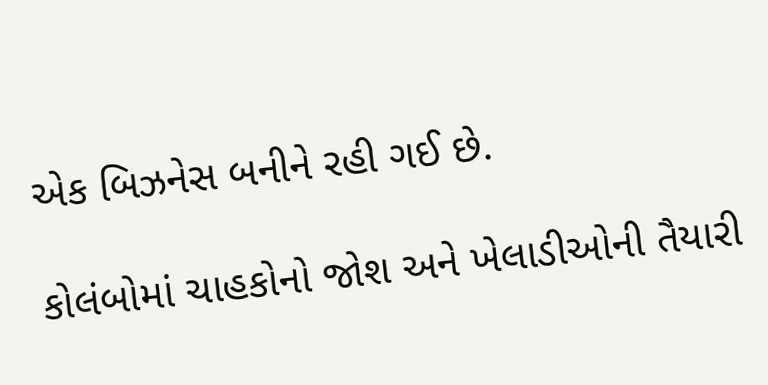એક બિઝનેસ બનીને રહી ગઈ છે.

કોલંબોમાં ચાહકોનો જોશ અને ખેલાડીઓની તૈયારી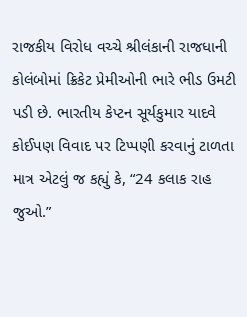રાજકીય વિરોધ વચ્ચે શ્રીલંકાની રાજધાની કોલંબોમાં ક્રિકેટ પ્રેમીઓની ભારે ભીડ ઉમટી પડી છે. ભારતીય કેપ્ટન સૂર્યકુમાર યાદવે કોઈપણ વિવાદ પર ટિપ્પણી કરવાનું ટાળતા માત્ર એટલું જ કહ્યું કે, “24 કલાક રાહ જુઓ.”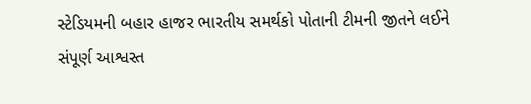સ્ટેડિયમની બહાર હાજર ભારતીય સમર્થકો પોતાની ટીમની જીતને લઈને સંપૂર્ણ આશ્વસ્ત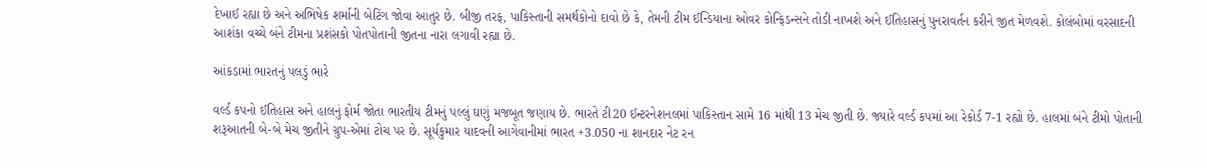દેખાઈ રહ્યા છે અને અભિષેક શર્માની બેટિંગ જોવા આતુર છે. બીજી તરફ, પાકિસ્તાની સમર્થકોનો દાવો છે કે, તેમની ટીમ ઈન્ડિયાના ઓવર કોન્ફિડન્સને તોડી નાખશે અને ઈતિહાસનું પુનરાવર્તન કરીને જીત મેળવશે. કોલંબોમાં વરસાદની આશંકા વચ્ચે બંને ટીમના પ્રશંસકો પોતપોતાની જીતના નારા લગાવી રહ્યા છે.

આંકડામાં ભારતનું પલડું ભારે

વર્લ્ડ કપનો ઈતિહાસ અને હાલનું ફોર્મ જોતા ભારતીય ટીમનું પલ્લું ઘણું મજબૂત જણાય છે. ભારતે ટી20 ઈન્ટરનેશનલમાં પાકિસ્તાન સામે 16 માંથી 13 મેચ જીતી છે. જ્યારે વર્લ્ડ કપમાં આ રેકોર્ડ 7-1 રહ્યો છે. હાલમાં બંને ટીમો પોતાની શરૂઆતની બે-બે મેચ જીતીને ગ્રુપ-એમાં ટોચ પર છે. સૂર્યકુમાર યાદવની આગેવાનીમાં ભારત +3.050 ના શાનદાર નેટ રન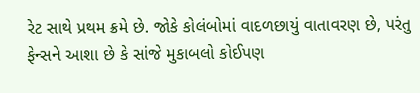રેટ સાથે પ્રથમ ક્રમે છે. જોકે કોલંબોમાં વાદળછાયું વાતાવરણ છે, પરંતુ ફેન્સને આશા છે કે સાંજે મુકાબલો કોઈપણ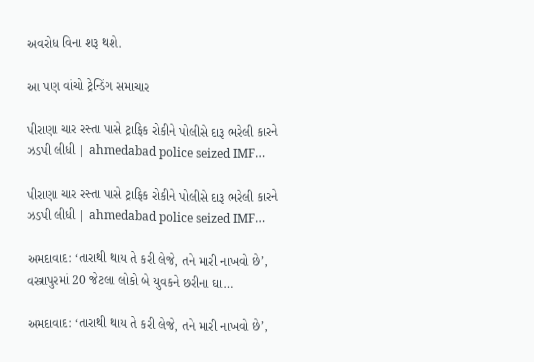અવરોધ વિના શરૂ થશે.

આ પણ વાંચો ટ્રેન્ડિંગ સમાચાર

પીરાણા ચાર રસ્તા પાસે ટ્રાફિક રોકીને પોલીસે દારૂ ભરેલી કારને ઝડપી લીધી | ahmedabad police seized IMF…

પીરાણા ચાર રસ્તા પાસે ટ્રાફિક રોકીને પોલીસે દારૂ ભરેલી કારને ઝડપી લીધી | ahmedabad police seized IMF…

અમદાવાદ: ‘તારાથી થાય તે કરી લેજે, તને મારી નાખવો છે’, વસ્ત્રાપુરમાં 20 જેટલા લોકો બે યુવકને છરીના ઘા…

અમદાવાદ: ‘તારાથી થાય તે કરી લેજે, તને મારી નાખવો છે’,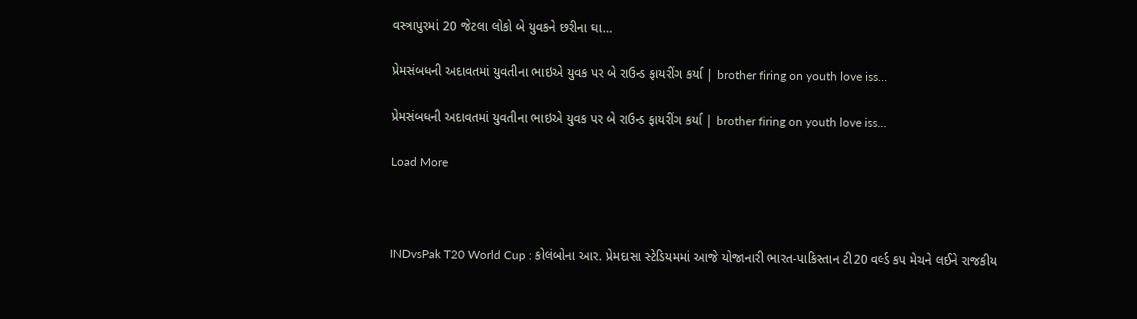વસ્ત્રાપુરમાં 20 જેટલા લોકો બે યુવકને છરીના ઘા…

પ્રેમસંબધની અદાવતમાં યુવતીના ભાઇએ યુવક પર બે રાઉન્ડ ફાયરીંગ કર્યા | brother firing on youth love iss…

પ્રેમસંબધની અદાવતમાં યુવતીના ભાઇએ યુવક પર બે રાઉન્ડ ફાયરીંગ કર્યા | brother firing on youth love iss…

Load More



INDvsPak T20 World Cup : કોલંબોના આર. પ્રેમદાસા સ્ટેડિયમમાં આજે યોજાનારી ભારત-પાકિસ્તાન ટી20 વર્લ્ડ કપ મેચને લઈને રાજકીય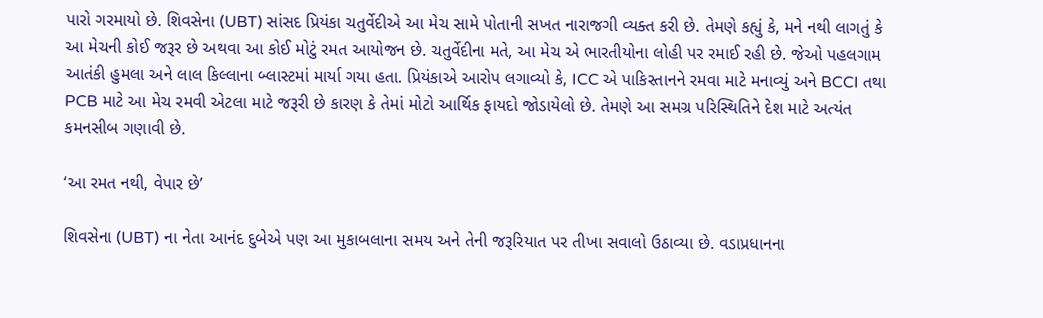પારો ગરમાયો છે. શિવસેના (UBT) સાંસદ પ્રિયંકા ચતુર્વેદીએ આ મેચ સામે પોતાની સખત નારાજગી વ્યક્ત કરી છે. તેમણે કહ્યું કે, મને નથી લાગતું કે આ મેચની કોઈ જરૂર છે અથવા આ કોઈ મોટું રમત આયોજન છે. ચતુર્વેદીના મતે, આ મેચ એ ભારતીયોના લોહી પર રમાઈ રહી છે. જેઓ પહલગામ આતંકી હુમલા અને લાલ કિલ્લાના બ્લાસ્ટમાં માર્યા ગયા હતા. પ્રિયંકાએ આરોપ લગાવ્યો કે, ICC એ પાકિસ્તાનને રમવા માટે મનાવ્યું અને BCCI તથા PCB માટે આ મેચ રમવી એટલા માટે જરૂરી છે કારણ કે તેમાં મોટો આર્થિક ફાયદો જોડાયેલો છે. તેમણે આ સમગ્ર પરિસ્થિતિને દેશ માટે અત્યંત કમનસીબ ગણાવી છે.

‘આ રમત નથી, વેપાર છે’

શિવસેના (UBT) ના નેતા આનંદ દુબેએ પણ આ મુકાબલાના સમય અને તેની જરૂરિયાત પર તીખા સવાલો ઉઠાવ્યા છે. વડાપ્રધાનના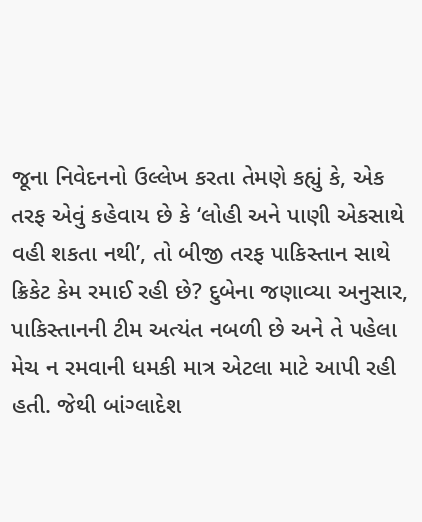જૂના નિવેદનનો ઉલ્લેખ કરતા તેમણે કહ્યું કે, એક તરફ એવું કહેવાય છે કે ‘લોહી અને પાણી એકસાથે વહી શકતા નથી’, તો બીજી તરફ પાકિસ્તાન સાથે ક્રિકેટ કેમ રમાઈ રહી છે? દુબેના જણાવ્યા અનુસાર, પાકિસ્તાનની ટીમ અત્યંત નબળી છે અને તે પહેલા મેચ ન રમવાની ધમકી માત્ર એટલા માટે આપી રહી હતી. જેથી બાંગ્લાદેશ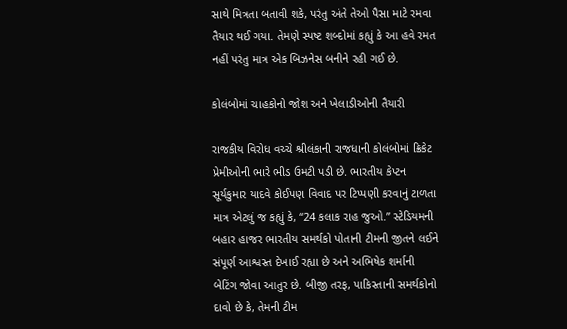સાથે મિત્રતા બતાવી શકે, પરંતુ અંતે તેઓ પૈસા માટે રમવા તૈયાર થઈ ગયા. તેમણે સ્પષ્ટ શબ્દોમાં કહ્યું કે આ હવે રમત નહીં પરંતુ માત્ર એક બિઝનેસ બનીને રહી ગઈ છે.

કોલંબોમાં ચાહકોનો જોશ અને ખેલાડીઓની તૈયારી

રાજકીય વિરોધ વચ્ચે શ્રીલંકાની રાજધાની કોલંબોમાં ક્રિકેટ પ્રેમીઓની ભારે ભીડ ઉમટી પડી છે. ભારતીય કેપ્ટન સૂર્યકુમાર યાદવે કોઈપણ વિવાદ પર ટિપ્પણી કરવાનું ટાળતા માત્ર એટલું જ કહ્યું કે, “24 કલાક રાહ જુઓ.” સ્ટેડિયમની બહાર હાજર ભારતીય સમર્થકો પોતાની ટીમની જીતને લઈને સંપૂર્ણ આશ્વસ્ત દેખાઈ રહ્યા છે અને અભિષેક શર્માની બેટિંગ જોવા આતુર છે. બીજી તરફ, પાકિસ્તાની સમર્થકોનો દાવો છે કે, તેમની ટીમ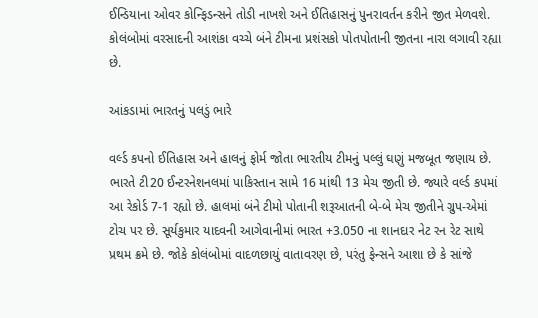ઈન્ડિયાના ઓવર કોન્ફિડન્સને તોડી નાખશે અને ઈતિહાસનું પુનરાવર્તન કરીને જીત મેળવશે. કોલંબોમાં વરસાદની આશંકા વચ્ચે બંને ટીમના પ્રશંસકો પોતપોતાની જીતના નારા લગાવી રહ્યા છે.

આંકડામાં ભારતનું પલડું ભારે

વર્લ્ડ કપનો ઈતિહાસ અને હાલનું ફોર્મ જોતા ભારતીય ટીમનું પલ્લું ઘણું મજબૂત જણાય છે. ભારતે ટી20 ઈન્ટરનેશનલમાં પાકિસ્તાન સામે 16 માંથી 13 મેચ જીતી છે. જ્યારે વર્લ્ડ કપમાં આ રેકોર્ડ 7-1 રહ્યો છે. હાલમાં બંને ટીમો પોતાની શરૂઆતની બે-બે મેચ જીતીને ગ્રુપ-એમાં ટોચ પર છે. સૂર્યકુમાર યાદવની આગેવાનીમાં ભારત +3.050 ના શાનદાર નેટ રન રેટ સાથે પ્રથમ ક્રમે છે. જોકે કોલંબોમાં વાદળછાયું વાતાવરણ છે, પરંતુ ફેન્સને આશા છે કે સાંજે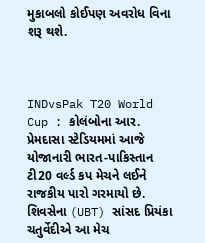મુકાબલો કોઈપણ અવરોધ વિના શરૂ થશે.



INDvsPak T20 World Cup : કોલંબોના આર. પ્રેમદાસા સ્ટેડિયમમાં આજે યોજાનારી ભારત-પાકિસ્તાન ટી20 વર્લ્ડ કપ મેચને લઈને રાજકીય પારો ગરમાયો છે. શિવસેના (UBT) સાંસદ પ્રિયંકા ચતુર્વેદીએ આ મેચ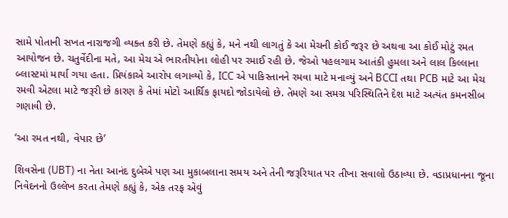સામે પોતાની સખત નારાજગી વ્યક્ત કરી છે. તેમણે કહ્યું કે, મને નથી લાગતું કે આ મેચની કોઈ જરૂર છે અથવા આ કોઈ મોટું રમત આયોજન છે. ચતુર્વેદીના મતે, આ મેચ એ ભારતીયોના લોહી પર રમાઈ રહી છે. જેઓ પહલગામ આતંકી હુમલા અને લાલ કિલ્લાના બ્લાસ્ટમાં માર્યા ગયા હતા. પ્રિયંકાએ આરોપ લગાવ્યો કે, ICC એ પાકિસ્તાનને રમવા માટે મનાવ્યું અને BCCI તથા PCB માટે આ મેચ રમવી એટલા માટે જરૂરી છે કારણ કે તેમાં મોટો આર્થિક ફાયદો જોડાયેલો છે. તેમણે આ સમગ્ર પરિસ્થિતિને દેશ માટે અત્યંત કમનસીબ ગણાવી છે.

‘આ રમત નથી, વેપાર છે’

શિવસેના (UBT) ના નેતા આનંદ દુબેએ પણ આ મુકાબલાના સમય અને તેની જરૂરિયાત પર તીખા સવાલો ઉઠાવ્યા છે. વડાપ્રધાનના જૂના નિવેદનનો ઉલ્લેખ કરતા તેમણે કહ્યું કે, એક તરફ એવું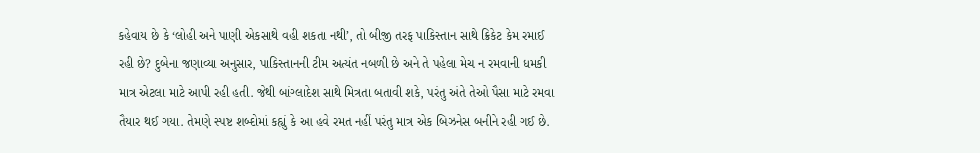કહેવાય છે કે ‘લોહી અને પાણી એકસાથે વહી શકતા નથી’, તો બીજી તરફ પાકિસ્તાન સાથે ક્રિકેટ કેમ રમાઈ રહી છે? દુબેના જણાવ્યા અનુસાર, પાકિસ્તાનની ટીમ અત્યંત નબળી છે અને તે પહેલા મેચ ન રમવાની ધમકી માત્ર એટલા માટે આપી રહી હતી. જેથી બાંગ્લાદેશ સાથે મિત્રતા બતાવી શકે, પરંતુ અંતે તેઓ પૈસા માટે રમવા તૈયાર થઈ ગયા. તેમણે સ્પષ્ટ શબ્દોમાં કહ્યું કે આ હવે રમત નહીં પરંતુ માત્ર એક બિઝનેસ બનીને રહી ગઈ છે.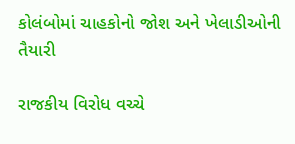કોલંબોમાં ચાહકોનો જોશ અને ખેલાડીઓની તૈયારી

રાજકીય વિરોધ વચ્ચે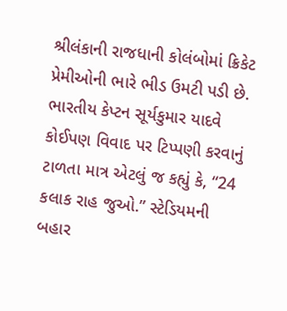શ્રીલંકાની રાજધાની કોલંબોમાં ક્રિકેટ પ્રેમીઓની ભારે ભીડ ઉમટી પડી છે. ભારતીય કેપ્ટન સૂર્યકુમાર યાદવે કોઈપણ વિવાદ પર ટિપ્પણી કરવાનું ટાળતા માત્ર એટલું જ કહ્યું કે, “24 કલાક રાહ જુઓ.” સ્ટેડિયમની બહાર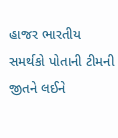હાજર ભારતીય સમર્થકો પોતાની ટીમની જીતને લઈને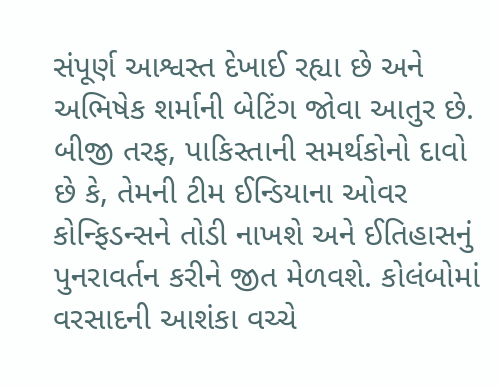સંપૂર્ણ આશ્વસ્ત દેખાઈ રહ્યા છે અને અભિષેક શર્માની બેટિંગ જોવા આતુર છે. બીજી તરફ, પાકિસ્તાની સમર્થકોનો દાવો છે કે, તેમની ટીમ ઈન્ડિયાના ઓવર કોન્ફિડન્સને તોડી નાખશે અને ઈતિહાસનું પુનરાવર્તન કરીને જીત મેળવશે. કોલંબોમાં વરસાદની આશંકા વચ્ચે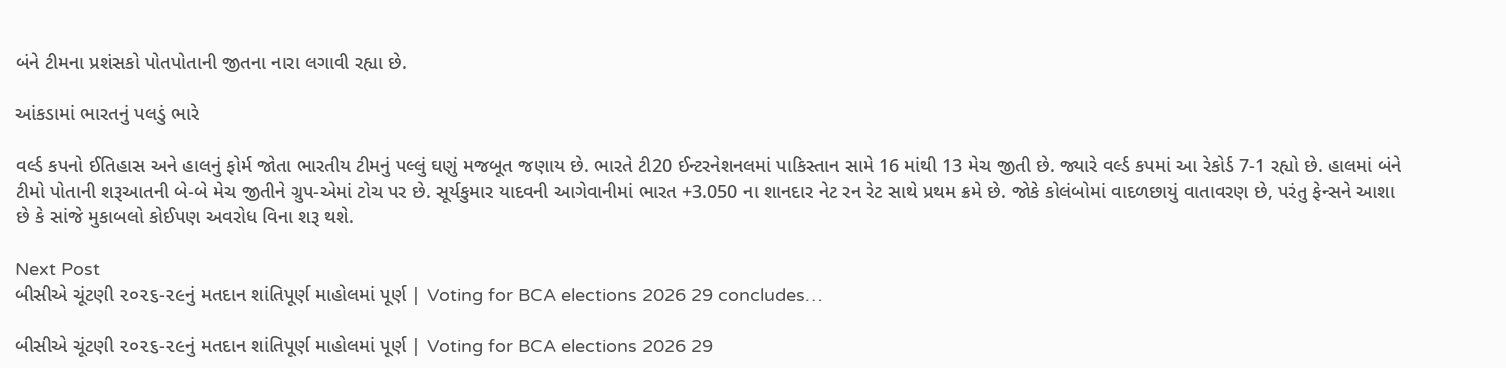બંને ટીમના પ્રશંસકો પોતપોતાની જીતના નારા લગાવી રહ્યા છે.

આંકડામાં ભારતનું પલડું ભારે

વર્લ્ડ કપનો ઈતિહાસ અને હાલનું ફોર્મ જોતા ભારતીય ટીમનું પલ્લું ઘણું મજબૂત જણાય છે. ભારતે ટી20 ઈન્ટરનેશનલમાં પાકિસ્તાન સામે 16 માંથી 13 મેચ જીતી છે. જ્યારે વર્લ્ડ કપમાં આ રેકોર્ડ 7-1 રહ્યો છે. હાલમાં બંને ટીમો પોતાની શરૂઆતની બે-બે મેચ જીતીને ગ્રુપ-એમાં ટોચ પર છે. સૂર્યકુમાર યાદવની આગેવાનીમાં ભારત +3.050 ના શાનદાર નેટ રન રેટ સાથે પ્રથમ ક્રમે છે. જોકે કોલંબોમાં વાદળછાયું વાતાવરણ છે, પરંતુ ફેન્સને આશા છે કે સાંજે મુકાબલો કોઈપણ અવરોધ વિના શરૂ થશે.

Next Post
બીસીએ ચૂંટણી ૨૦૨૬-૨૯નું મતદાન શાંતિપૂર્ણ માહોલમાં પૂર્ણ | Voting for BCA elections 2026 29 concludes…

બીસીએ ચૂંટણી ૨૦૨૬-૨૯નું મતદાન શાંતિપૂર્ણ માહોલમાં પૂર્ણ | Voting for BCA elections 2026 29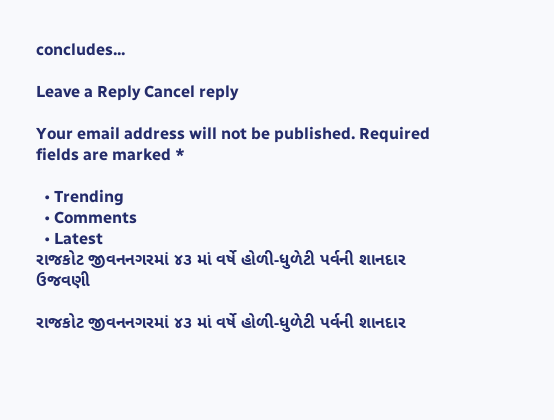concludes...

Leave a Reply Cancel reply

Your email address will not be published. Required fields are marked *

  • Trending
  • Comments
  • Latest
રાજકોટ જીવનનગરમાં ૪૩ માં વર્ષે હોળી-ધુળેટી પર્વની શાનદાર ઉજવણી

રાજકોટ જીવનનગરમાં ૪૩ માં વર્ષે હોળી-ધુળેટી પર્વની શાનદાર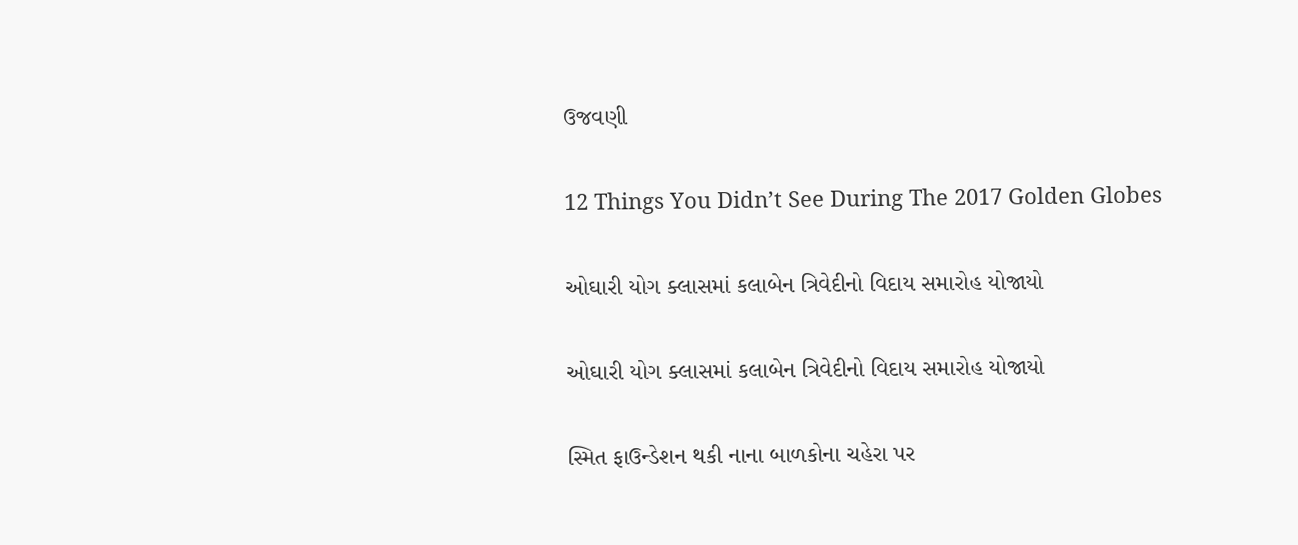ઉજવણી

12 Things You Didn’t See During The 2017 Golden Globes

ઓઘારી યોગ ક્લાસમાં કલાબેન ત્રિવેદીનો વિદાય સમારોહ યોજાયો

ઓઘારી યોગ ક્લાસમાં કલાબેન ત્રિવેદીનો વિદાય સમારોહ યોજાયો

સ્મિત ફાઉન્ડેશન થકી નાના બાળકોના ચહેરા પર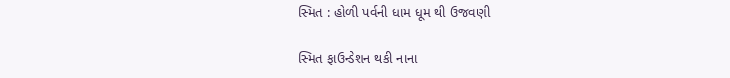સ્મિત : હોળી પર્વની ધામ ધૂમ થી ઉજવણી

સ્મિત ફાઉન્ડેશન થકી નાના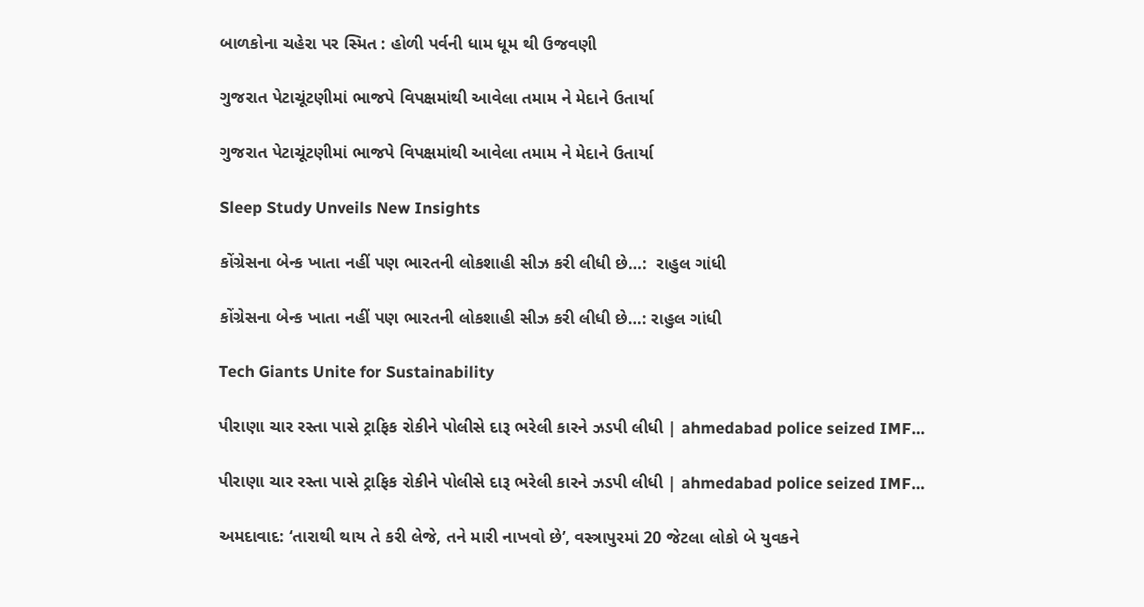બાળકોના ચહેરા પર સ્મિત : હોળી પર્વની ધામ ધૂમ થી ઉજવણી

ગુજરાત પેટાચૂંટણીમાં ભાજપે વિપક્ષમાંથી આવેલા તમામ ને મેદાને ઉતાર્યા

ગુજરાત પેટાચૂંટણીમાં ભાજપે વિપક્ષમાંથી આવેલા તમામ ને મેદાને ઉતાર્યા

Sleep Study Unveils New Insights

કોંગ્રેસના બેન્ક ખાતા નહીં પણ ભારતની લોકશાહી સીઝ કરી લીધી છે…:  રાહુલ ગાંધી

કોંગ્રેસના બેન્ક ખાતા નહીં પણ ભારતની લોકશાહી સીઝ કરી લીધી છે…: રાહુલ ગાંધી

Tech Giants Unite for Sustainability

પીરાણા ચાર રસ્તા પાસે ટ્રાફિક રોકીને પોલીસે દારૂ ભરેલી કારને ઝડપી લીધી | ahmedabad police seized IMF…

પીરાણા ચાર રસ્તા પાસે ટ્રાફિક રોકીને પોલીસે દારૂ ભરેલી કારને ઝડપી લીધી | ahmedabad police seized IMF…

અમદાવાદ: ‘તારાથી થાય તે કરી લેજે, તને મારી નાખવો છે’, વસ્ત્રાપુરમાં 20 જેટલા લોકો બે યુવકને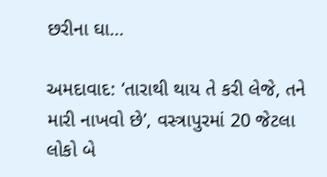છરીના ઘા…

અમદાવાદ: ‘તારાથી થાય તે કરી લેજે, તને મારી નાખવો છે’, વસ્ત્રાપુરમાં 20 જેટલા લોકો બે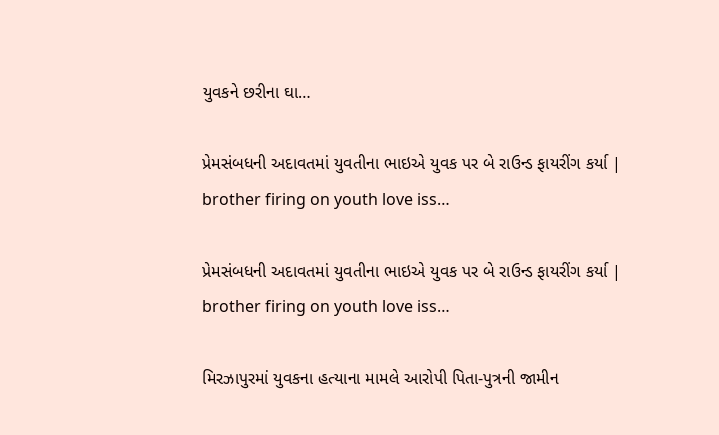યુવકને છરીના ઘા…

પ્રેમસંબધની અદાવતમાં યુવતીના ભાઇએ યુવક પર બે રાઉન્ડ ફાયરીંગ કર્યા | brother firing on youth love iss…

પ્રેમસંબધની અદાવતમાં યુવતીના ભાઇએ યુવક પર બે રાઉન્ડ ફાયરીંગ કર્યા | brother firing on youth love iss…

મિરઝાપુરમાં યુવકના હત્યાના મામલે આરોપી પિતા-પુત્રની જામીન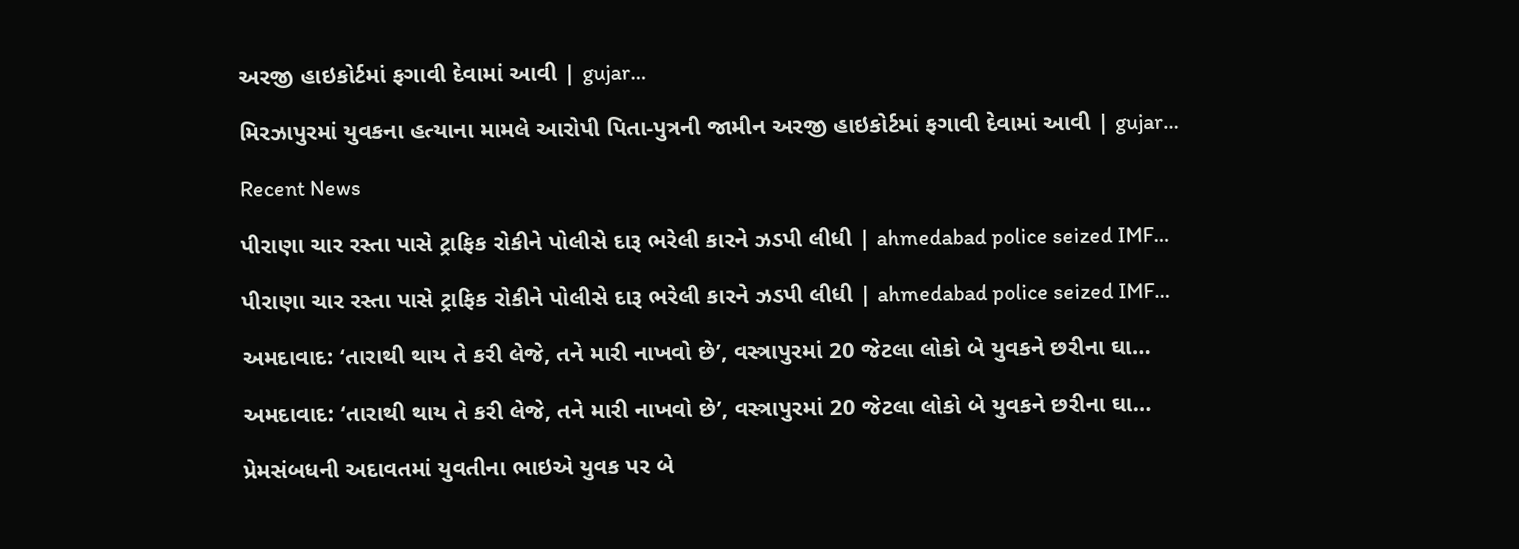અરજી હાઇકોર્ટમાં ફગાવી દેવામાં આવી | gujar…

મિરઝાપુરમાં યુવકના હત્યાના મામલે આરોપી પિતા-પુત્રની જામીન અરજી હાઇકોર્ટમાં ફગાવી દેવામાં આવી | gujar…

Recent News

પીરાણા ચાર રસ્તા પાસે ટ્રાફિક રોકીને પોલીસે દારૂ ભરેલી કારને ઝડપી લીધી | ahmedabad police seized IMF…

પીરાણા ચાર રસ્તા પાસે ટ્રાફિક રોકીને પોલીસે દારૂ ભરેલી કારને ઝડપી લીધી | ahmedabad police seized IMF…

અમદાવાદ: ‘તારાથી થાય તે કરી લેજે, તને મારી નાખવો છે’, વસ્ત્રાપુરમાં 20 જેટલા લોકો બે યુવકને છરીના ઘા…

અમદાવાદ: ‘તારાથી થાય તે કરી લેજે, તને મારી નાખવો છે’, વસ્ત્રાપુરમાં 20 જેટલા લોકો બે યુવકને છરીના ઘા…

પ્રેમસંબધની અદાવતમાં યુવતીના ભાઇએ યુવક પર બે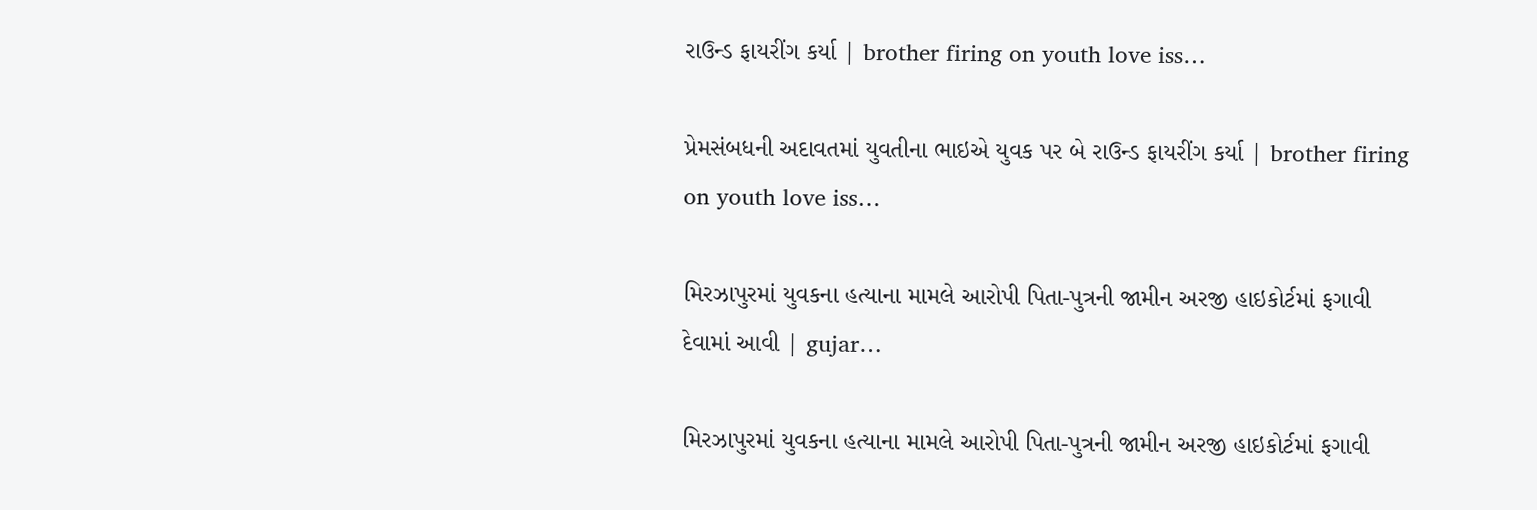રાઉન્ડ ફાયરીંગ કર્યા | brother firing on youth love iss…

પ્રેમસંબધની અદાવતમાં યુવતીના ભાઇએ યુવક પર બે રાઉન્ડ ફાયરીંગ કર્યા | brother firing on youth love iss…

મિરઝાપુરમાં યુવકના હત્યાના મામલે આરોપી પિતા-પુત્રની જામીન અરજી હાઇકોર્ટમાં ફગાવી દેવામાં આવી | gujar…

મિરઝાપુરમાં યુવકના હત્યાના મામલે આરોપી પિતા-પુત્રની જામીન અરજી હાઇકોર્ટમાં ફગાવી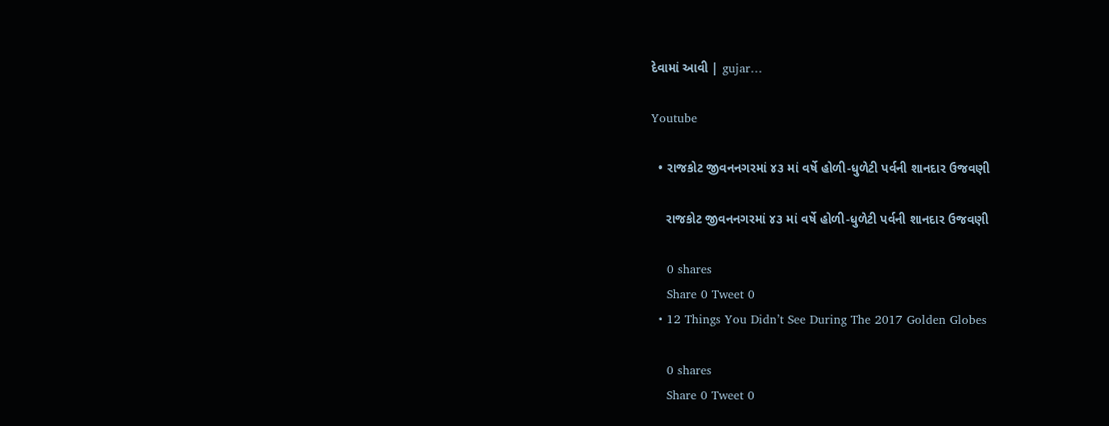દેવામાં આવી | gujar…

Youtube

  • રાજકોટ જીવનનગરમાં ૪૩ માં વર્ષે હોળી-ધુળેટી પર્વની શાનદાર ઉજવણી

    રાજકોટ જીવનનગરમાં ૪૩ માં વર્ષે હોળી-ધુળેટી પર્વની શાનદાર ઉજવણી

    0 shares
    Share 0 Tweet 0
  • 12 Things You Didn’t See During The 2017 Golden Globes

    0 shares
    Share 0 Tweet 0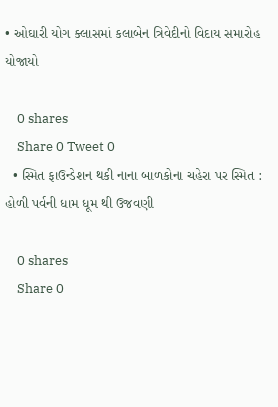• ઓઘારી યોગ ક્લાસમાં કલાબેન ત્રિવેદીનો વિદાય સમારોહ યોજાયો

    0 shares
    Share 0 Tweet 0
  • સ્મિત ફાઉન્ડેશન થકી નાના બાળકોના ચહેરા પર સ્મિત : હોળી પર્વની ધામ ધૂમ થી ઉજવણી

    0 shares
    Share 0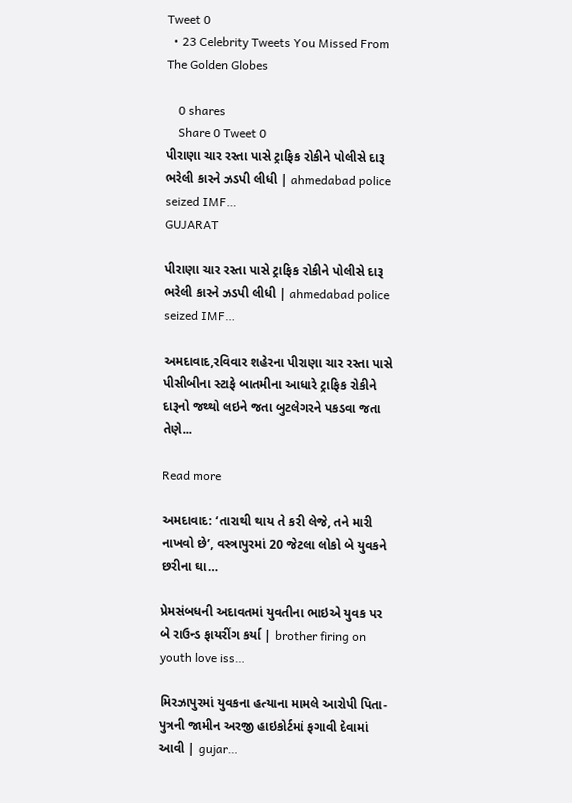Tweet 0
  • 23 Celebrity Tweets You Missed From The Golden Globes

    0 shares
    Share 0 Tweet 0
પીરાણા ચાર રસ્તા પાસે ટ્રાફિક રોકીને પોલીસે દારૂ ભરેલી કારને ઝડપી લીધી | ahmedabad police seized IMF…
GUJARAT

પીરાણા ચાર રસ્તા પાસે ટ્રાફિક રોકીને પોલીસે દારૂ ભરેલી કારને ઝડપી લીધી | ahmedabad police seized IMF…

અમદાવાદ,રવિવાર શહેરના પીરાણા ચાર રસ્તા પાસે પીસીબીના સ્ટાફે બાતમીના આધારે ટ્રાફિક રોકીને દારૂનો જથ્થો લઇને જતા બુટલેગરને પકડવા જતા તેણે...

Read more

અમદાવાદ: ‘તારાથી થાય તે કરી લેજે, તને મારી નાખવો છે’, વસ્ત્રાપુરમાં 20 જેટલા લોકો બે યુવકને છરીના ઘા…

પ્રેમસંબધની અદાવતમાં યુવતીના ભાઇએ યુવક પર બે રાઉન્ડ ફાયરીંગ કર્યા | brother firing on youth love iss…

મિરઝાપુરમાં યુવકના હત્યાના મામલે આરોપી પિતા-પુત્રની જામીન અરજી હાઇકોર્ટમાં ફગાવી દેવામાં આવી | gujar…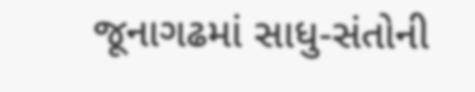જૂનાગઢમાં સાધુ-સંતોની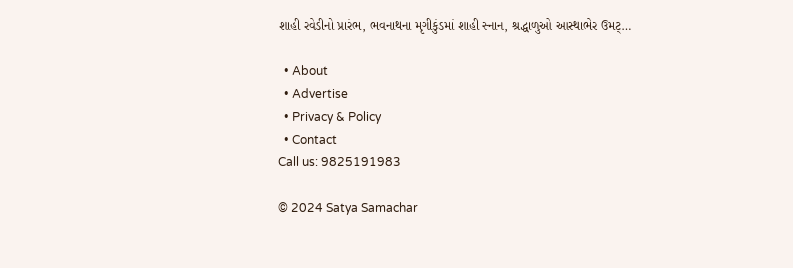શાહી રવેડીનો પ્રારંભ, ભવનાથના મૃગીકુંડમાં શાહી સ્નાન, શ્રદ્ધાળુઓ આસ્થાભેર ઉમટ્…

  • About
  • Advertise
  • Privacy & Policy
  • Contact
Call us: 9825191983

© 2024 Satya Samachar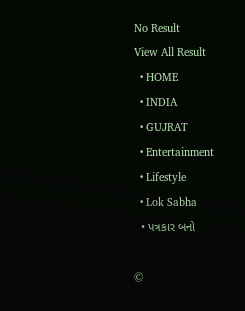No Result
View All Result
  • HOME
  • INDIA
  • GUJRAT
  • Entertainment
  • Lifestyle
  • Lok Sabha
  • પત્રકાર બનો

©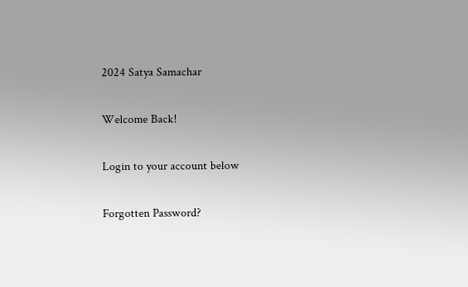2024 Satya Samachar

Welcome Back!

Login to your account below

Forgotten Password?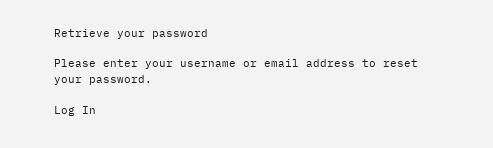Retrieve your password

Please enter your username or email address to reset your password.

Log In